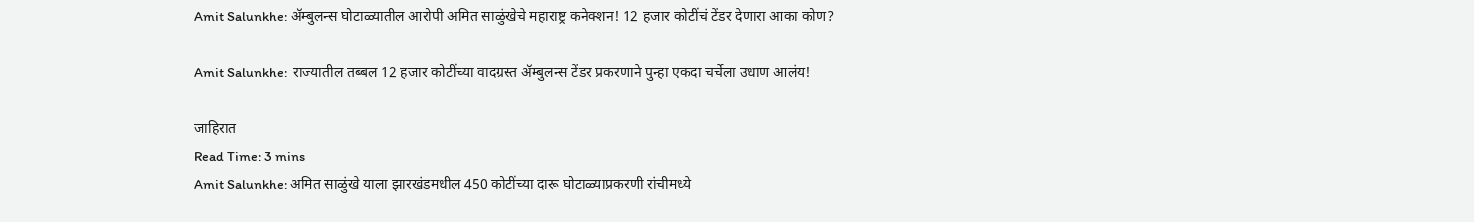Amit Salunkhe: ॲम्बुलन्स घोटाळ्यातील आरोपी अमित साळुंखेचे महाराष्ट्र कनेक्शन! 12 हजार कोटींचं टेंडर देणारा आका कोण?

Amit Salunkhe:  राज्यातील तब्बल 12 हजार कोटींच्या वादग्रस्त ॲम्बुलन्स टेंडर प्रकरणाने पुन्हा एकदा चर्चेला उधाण आलंय!

जाहिरात
Read Time: 3 mins
Amit Salunkhe: अमित साळुंखे याला झारखंडमधील 450 कोटींच्या दारू घोटाळ्याप्रकरणी रांचीमध्ये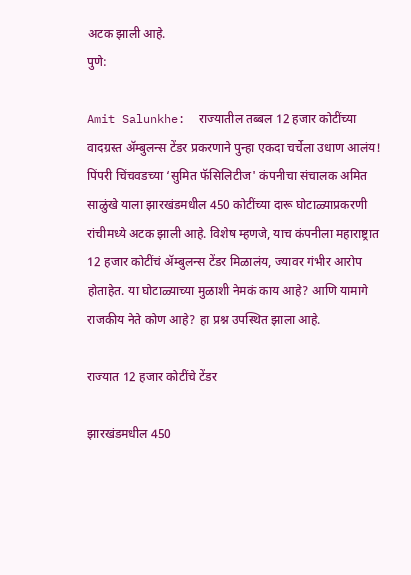अटक झाली आहे.
पुणे:

Amit Salunkhe:  राज्यातील तब्बल 12 हजार कोटींच्या वादग्रस्त ॲम्बुलन्स टेंडर प्रकरणाने पुन्हा एकदा चर्चेला उधाण आलंय! पिंपरी चिंचवडच्या ‘सुमित फॅसिलिटीज' कंपनीचा संचालक अमित साळुंखे याला झारखंडमधील 450 कोटींच्या दारू घोटाळ्याप्रकरणी रांचीमध्ये अटक झाली आहे. विशेष म्हणजे, याच कंपनीला महाराष्ट्रात 12 हजार कोटींचं ॲम्बुलन्स टेंडर मिळालंय, ज्यावर गंभीर आरोप होताहेत. या घोटाळ्याच्या मुळाशी नेमकं काय आहे? आणि यामागे राजकीय नेते कोण आहे? हा प्रश्न उपस्थित झाला आहे.

राज्यात 12 हजार कोटींचे टेंडर

झारखंडमधील 450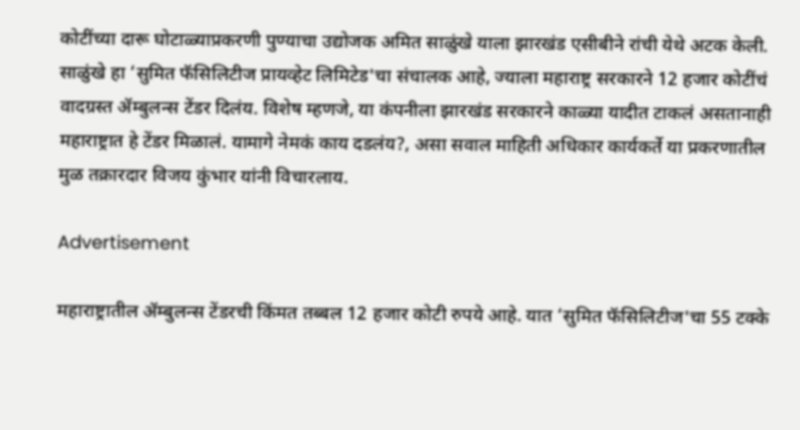कोटींच्या दारू घोटाळ्याप्रकरणी पुण्याचा उद्योजक अमित साळुंखे याला झारखंड एसीबीने रांची येथे अटक केली. साळुंखे हा ‘सुमित फॅसिलिटीज प्रायव्हेट लिमिटेड'चा संचालक आहे, ज्याला महाराष्ट्र सरकारने 12 हजार कोटींचं वादग्रस्त ॲम्बुलन्स टेंडर दिलंय. विशेष म्हणजे, या कंपनीला झारखंड सरकारने काळ्या यादीत टाकलं असतानाही महाराष्ट्रात हे टेंडर मिळालं. यामागे नेमकं काय दडलंय?, असा सवाल माहिती अधिकार कार्यकर्ते या प्रकरणातील मुळ तक्रारदार विजय कुंभार यांनी विचारलाय.

Advertisement

महाराष्ट्रातील ॲम्बुलन्स टेंडरची किंमत तब्बल 12 हजार कोटी रुपये आहे. यात ‘सुमित फॅसिलिटीज'चा 55 टक्के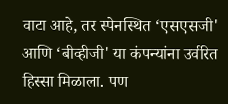वाटा आहे, तर स्पेनस्थित ‘एसएसजी' आणि ‘बीव्हीजी' या कंपन्यांना उर्वरित हिस्सा मिळाला. पण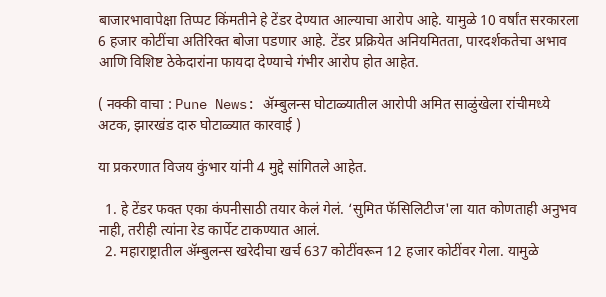बाजारभावापेक्षा तिप्पट किंमतीने हे टेंडर देण्यात आल्याचा आरोप आहे. यामुळे 10 वर्षांत सरकारला 6 हजार कोटींचा अतिरिक्त बोजा पडणार आहे. टेंडर प्रक्रियेत अनियमितता, पारदर्शकतेचा अभाव आणि विशिष्ट ठेकेदारांना फायदा देण्याचे गंभीर आरोप होत आहेत.

( नक्की वाचा : Pune News: ॲम्बुलन्स घोटाळ्यातील आरोपी अमित साळुंखेला रांचीमध्ये अटक, झारखंड दारु घोटाळ्यात कारवाई )

या प्रकरणात विजय कुंभार यांनी 4 मुद्दे सांगितले आहेत.

  1. हे टेंडर फक्त एका कंपनीसाठी तयार केलं गेलं. ‘सुमित फॅसिलिटीज'ला यात कोणताही अनुभव नाही, तरीही त्यांना रेड कार्पेट टाकण्यात आलं.
  2. महाराष्ट्रातील ॲम्बुलन्स खरेदीचा खर्च 637 कोटींवरून 12 हजार कोटींवर गेला. यामुळे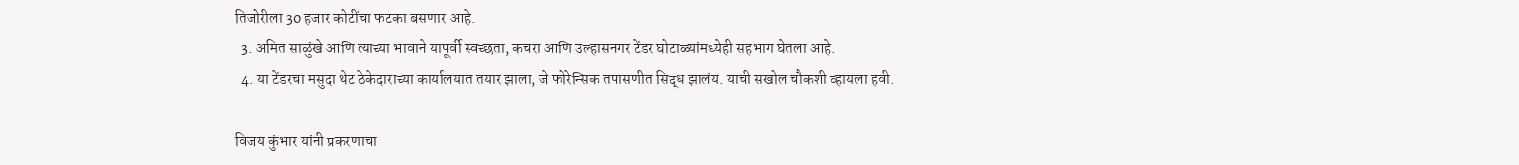तिजोरीला 30 हजार कोटींचा फटका बसणार आहे.
  3. अमित साळुंखे आणि त्याच्या भावाने यापूर्वी स्वच्छता, कचरा आणि उल्हासनगर टेंडर घोटाळ्यांमध्येही सहभाग घेतला आहे.
  4. या टेंडरचा मसुदा थेट ठेकेदाराच्या कार्यालयात तयार झाला, जे फोरेन्सिक तपासणीत सिद्ध झालंय. याची सखोल चौकशी व्हायला हवी.

विजय कुंभार यांनी प्रकरणाचा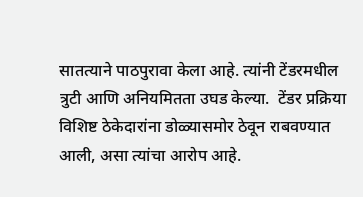सातत्याने पाठपुरावा केला आहे. त्यांनी टेंडरमधील त्रुटी आणि अनियमितता उघड केल्या.  टेंडर प्रक्रिया विशिष्ट ठेकेदारांना डोळ्यासमोर ठेवून राबवण्यात आली, असा त्यांचा आरोप आहे.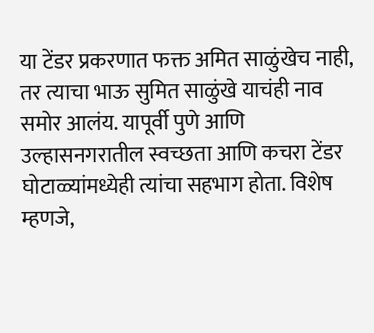या टेंडर प्रकरणात फक्त अमित साळुंखेच नाही, तर त्याचा भाऊ सुमित साळुंखे याचंही नाव समोर आलंय. यापूर्वी पुणे आणि उल्हासनगरातील स्वच्छता आणि कचरा टेंडर घोटाळ्यांमध्येही त्यांचा सहभाग होता. विशेष म्हणजे,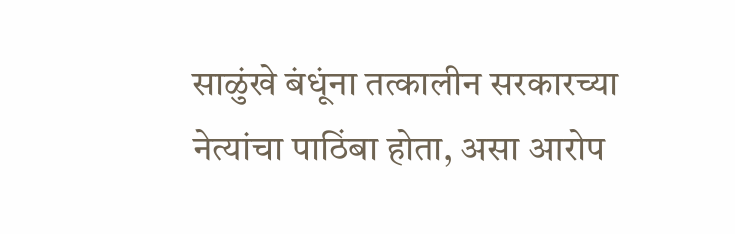साळुंखे बंधूंना तत्कालीन सरकारच्या नेत्यांचा पाठिंबा होता, असा आरोप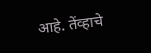आहे. तेंव्हाचे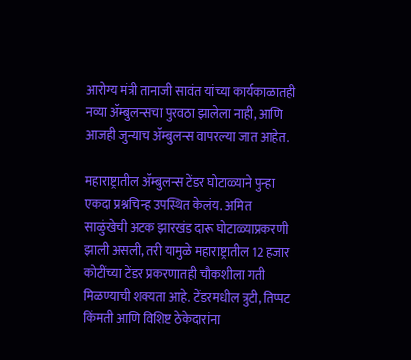आरोग्य मंत्री तानाजी सावंत यांच्या कार्यकाळातही नव्या ॲम्बुलन्सचा पुरवठा झालेला नाही, आणि आजही जुन्याच ॲम्बुलन्स वापरल्या जात आहेत.

महाराष्ट्रातील ॲम्बुलन्स टेंडर घोटाळ्याने पुन्हा एकदा प्रश्नचिन्ह उपस्थित केलंय. अमित साळुंखेची अटक झारखंड दारू घोटाळ्याप्रकरणी झाली असली, तरी यामुळे महाराष्ट्रातील 12 हजार कोटींच्या टेंडर प्रकरणातही चौकशीला गती मिळण्याची शक्यता आहे. टेंडरमधील त्रुटी, तिप्पट किंमती आणि विशिष्ट ठेकेदारांना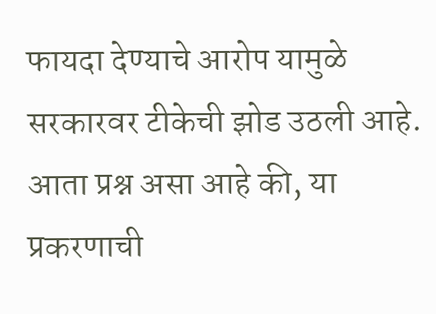फायदा देण्याचे आरोप यामुळे सरकारवर टीकेची झोड उठली आहे. आता प्रश्न असा आहे की, या प्रकरणाची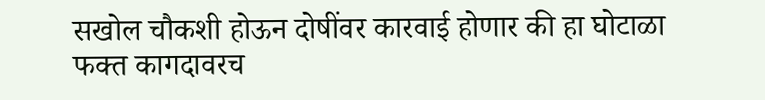सखोल चौकशी होऊन दोषींवर कारवाई होणार की हा घोटाळा फक्त कागदावरच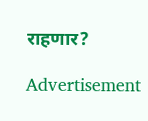राहणार?

Advertisement